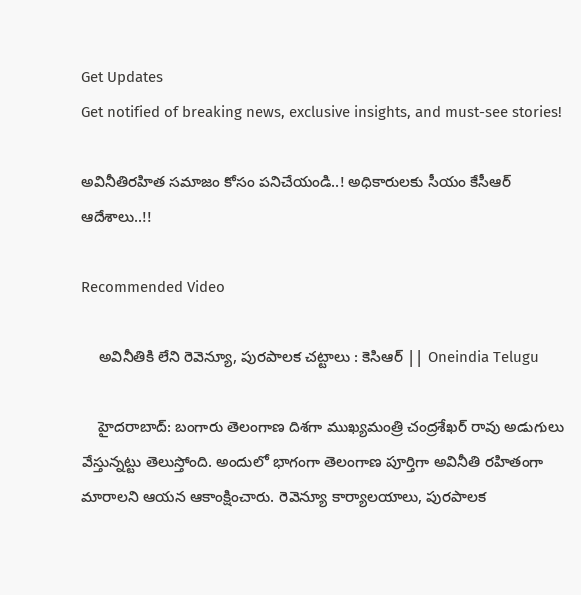Get Updates
Get notified of breaking news, exclusive insights, and must-see stories!

అవినీతిరహిత సమాజం కోసం పనిచేయండి..! అధికారులకు సీయం కేసీఆర్ ఆదేశాలు..!!

Recommended Video

    అవినీతికి లేని రెవెన్యూ, పురపాలక చట్టాలు : కెసిఆర్ || Oneindia Telugu

    హైదరాబాద్‌: బంగారు తెలంగాణ దిశగా ముఖ్యమంత్రి చంద్రశేఖర్ రావు అడుగులు వేస్తున్నట్టు తెలుస్తోంది. అందులో భాగంగా తెలంగాణ పూర్తిగా అవినీతి రహితంగా మారాలని ఆయన ఆకాంక్షించారు. రెవెన్యూ కార్యాలయాలు, పురపాలక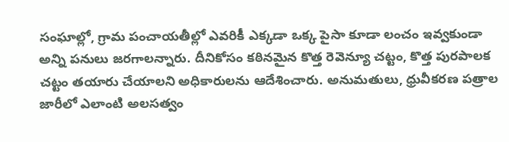సంఘాల్లో, గ్రామ పంచాయతీల్లో ఎవరికీ ఎక్కడా ఒక్క పైసా కూడా లంచం ఇవ్వకుండా అన్ని పనులు జరగాలన్నారు. దీనికోసం కఠినమైన కొత్త రెవెన్యూ చట్టం, కొత్త పురపాలక చట్టం తయారు చేయాలని అధికారులను ఆదేశించారు. అనుమతులు, ధ్రువీకరణ పత్రాల జారీలో ఎలాంటి అలసత్వం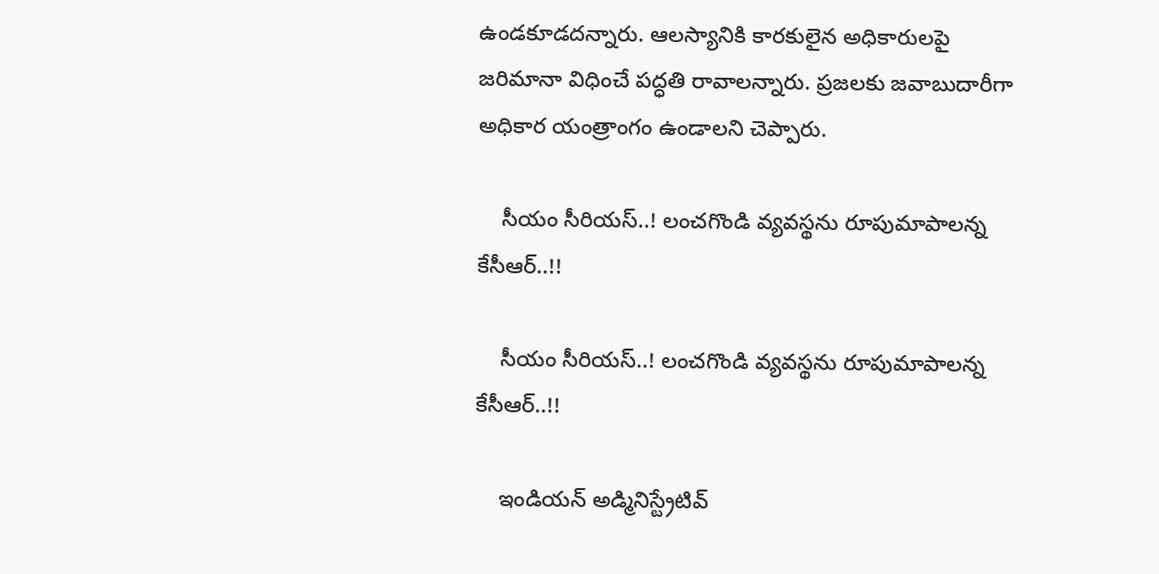ఉండకూడదన్నారు. ఆలస్యానికి కారకులైన అధికారులపై జరిమానా విధించే పద్ధతి రావాలన్నారు. ప్రజలకు జవాబుదారీగా అధికార యంత్రాంగం ఉండాలని చెప్పారు.

    సీయం సీరియస్..! లంచగొండి వ్యవస్థను రూపుమాపాలన్న కేసీఆర్..!!

    సీయం సీరియస్..! లంచగొండి వ్యవస్థను రూపుమాపాలన్న కేసీఆర్..!!

    ఇండియన్‌ అడ్మినిస్ట్రేటివ్‌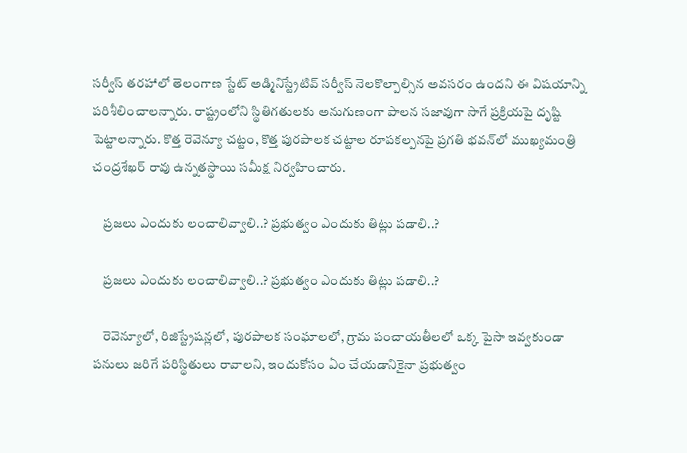సర్వీస్‌ తరహాలో తెలంగాణ స్టేట్‌ అడ్మినిస్ట్రేటివ్‌ సర్వీస్‌ నెలకొల్పాల్సిన అవసరం ఉందని ఈ విషయాన్ని పరిశీలించాలన్నారు. రాష్ట్రంలోని స్థితిగతులకు అనుగుణంగా పాలన సజావుగా సాగే ప్రక్రియపై దృష్టి పెట్టాలన్నారు. కొత్త రెవెన్యూ చట్టం, కొత్త పురపాలక చట్టాల రూపకల్పనపై ప్రగతి భవన్‌లో ముఖ్యమంత్రి చంద్రశేఖర్ రావు ఉన్నతస్థాయి సమీక్ష నిర్వహించారు.

    ప్రజలు ఎందుకు లంచాలివ్వాలి..? ప్రభుత్వం ఎందుకు తిట్లు పడాలి..?

    ప్రజలు ఎందుకు లంచాలివ్వాలి..? ప్రభుత్వం ఎందుకు తిట్లు పడాలి..?

    రెవెన్యూలో, రిజిస్ట్రేషన్లలో, పురపాలక సంఘాలలో, గ్రామ పంచాయతీలలో ఒక్క పైసా ఇవ్వకుండా పనులు జరిగే పరిస్థితులు రావాలని, ఇందుకోసం ఏం చేయడానికైనా ప్రభుత్వం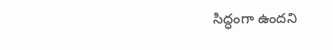సిద్ధంగా ఉందని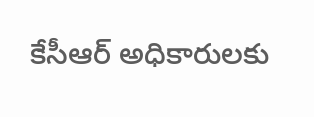కేసీఆర్‌ అధికారులకు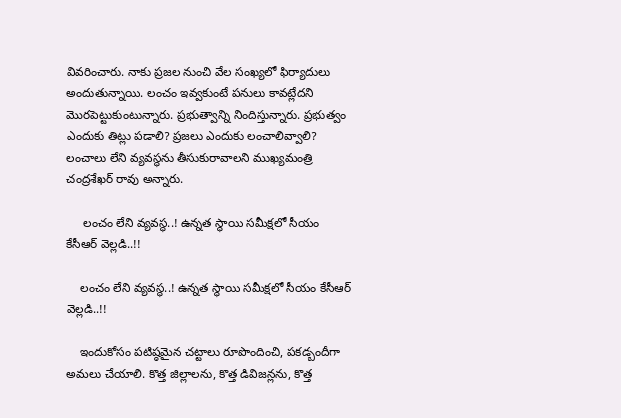వివరించారు. నాకు ప్రజల నుంచి వేల సంఖ్యలో ఫిర్యాదులు అందుతున్నాయి. లంచం ఇవ్వకుంటే పనులు కావట్లేదని మొరపెట్టుకుంటున్నారు. ప్రభుత్వాన్ని నిందిస్తున్నారు. ప్రభుత్వం ఎందుకు తిట్లు పడాలి? ప్రజలు ఎందుకు లంచాలివ్వాలి? లంచాలు లేని వ్యవస్థను తీసుకురావాలని ముఖ్యమంత్రి చంద్రశేఖర్ రావు అన్నారు.

     లంచం లేని వ్యవస్థ..! ఉన్నత స్థాయి సమీక్షలో సీయం కేసీఆర్ వెల్లడి..!!

    లంచం లేని వ్యవస్థ..! ఉన్నత స్థాయి సమీక్షలో సీయం కేసీఆర్ వెల్లడి..!!

    ఇందుకోసం పటిష్ఠమైన చట్టాలు రూపొందించి, పకడ్బందీగా అమలు చేయాలి. కొత్త జిల్లాలను, కొత్త డివిజన్లను, కొత్త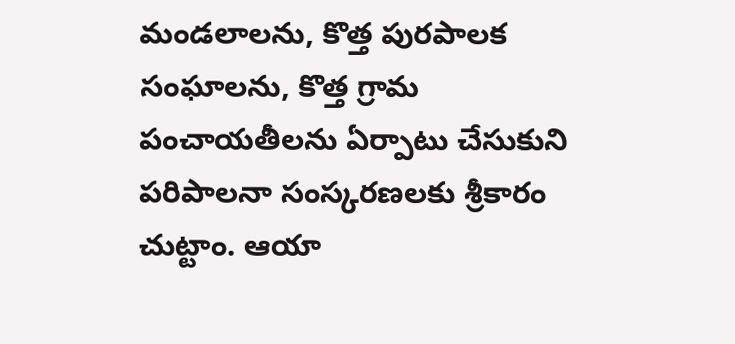మండలాలను, కొత్త పురపాలక సంఘాలను, కొత్త గ్రామ పంచాయతీలను ఏర్పాటు చేసుకుని పరిపాలనా సంస్కరణలకు శ్రీకారం చుట్టాం. ఆయా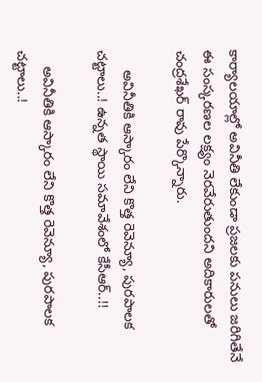కార్యాలయాల్లో అవినీతి లేకుండా ప్రజలకు పనులు జరిగితేనే ఈ సంస్కరణల లక్ష్యం నెరవేరుతుందని అదికారులతో చంద్రశేఖర్ రావు పేర్కొన్నారు.

     అవినీతికి ఆస్కారం లేని కొత్త రెవెన్యూ, పురపాలక చట్టాలు..! ఉన్నత స్థాయి సమావేశంలో కేసీఆర్..!!

    అవినీతికి ఆస్కారం లేని కొత్త రెవెన్యూ, పురపాలక చట్టాలు..!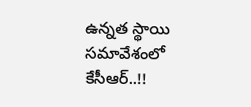ఉన్నత స్థాయి సమావేశంలో కేసీఆర్..!!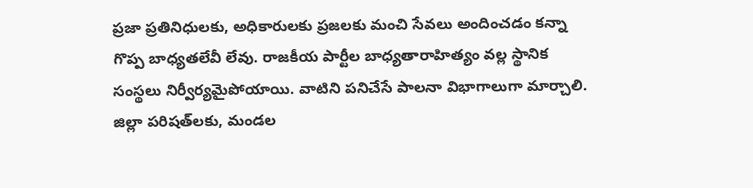ప్రజా ప్రతినిధులకు, అధికారులకు ప్రజలకు మంచి సేవలు అందించడం కన్నా గొప్ప బాధ్యతలేవీ లేవు. రాజకీయ పార్టీల బాధ్యతారాహిత్యం వల్ల స్థానిక సంస్థలు నిర్వీర్యమైపోయాయి. వాటిని పనిచేసే పాలనా విభాగాలుగా మార్చాలి. జిల్లా పరిషత్‌లకు, మండల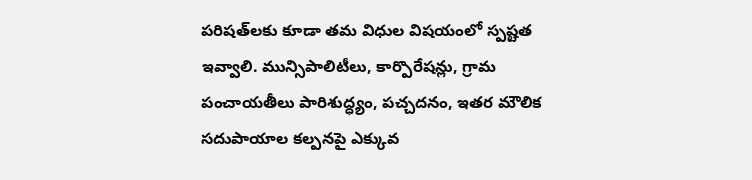పరిషత్‌లకు కూడా తమ విధుల విషయంలో స్పష్టత ఇవ్వాలి. మున్సిపాలిటీలు, కార్పొరేషన్లు, గ్రామ పంచాయతీలు పారిశుద్ధ్యం, పచ్చదనం, ఇతర మౌలిక సదుపాయాల కల్పనపై ఎక్కువ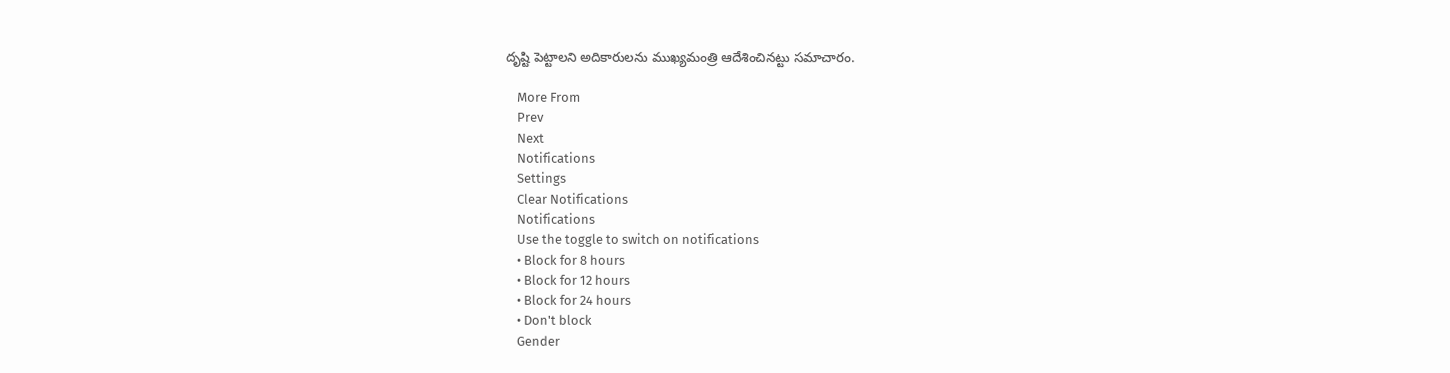దృష్టి పెట్టాలని అదికారులను ముఖ్యమంత్రి ఆదేశించినట్టు సమాచారం.

    More From
    Prev
    Next
    Notifications
    Settings
    Clear Notifications
    Notifications
    Use the toggle to switch on notifications
    • Block for 8 hours
    • Block for 12 hours
    • Block for 24 hours
    • Don't block
    Gender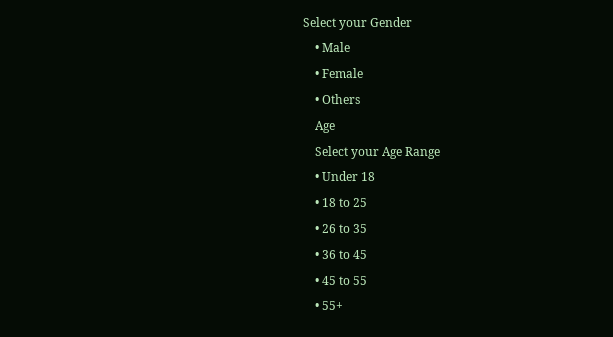Select your Gender
    • Male
    • Female
    • Others
    Age
    Select your Age Range
    • Under 18
    • 18 to 25
    • 26 to 35
    • 36 to 45
    • 45 to 55
    • 55+